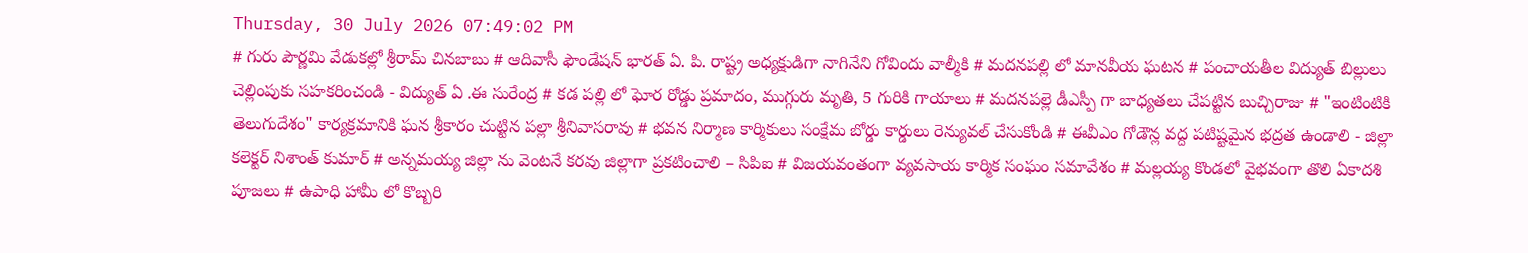Thursday, 30 July 2026 07:49:02 PM
# గురు పౌర్ణమి వేడుకల్లో శ్రీరామ్ చినబాబు # ఆదివాసీ ఫౌండేషన్ భారత్ ఏ. పి. రాష్ట్ర అధ్యక్షుడిగా నాగినేని గోవిందు వాల్మీకి # మదనపల్లి లో మానవీయ ఘటన # పంచాయతీల విద్యుత్ బిల్లులు చెల్లింపుకు సహకరించండి - విద్యుత్ ఏ .ఈ సురేంద్ర # కడ పల్లి లో ఘోర రోడ్డు ప్రమాదం, ముగ్గురు మృతి, 5 గురికి గాయాలు # మదనపల్లె డీఎస్పీ గా బాధ్యతలు చేపట్టిన బుచ్చిరాజు # "ఇంటింటికి తెలుగుదేశం" కార్యక్రమానికి ఘన శ్రీకారం చుట్టిన పల్లా శ్రీనివాసరావు # భవన నిర్మాణ కార్మికులు సంక్షేమ బోర్డు కార్డులు రెన్యువల్ చేసుకోండి # ఈవీఎం గోడౌన్ల వద్ద పటిష్టమైన భద్రత ఉండాలి - జిల్లా కలెక్టర్ నిశాంత్ కుమార్ # అన్నమయ్య జిల్లా ను వెంటనే కరవు జిల్లాగా ప్రకటించాలి – సిపిఐ # విజయవంతంగా వ్యవసాయ కార్మిక సంఘం సమావేశం # మల్లయ్య కొండలో వైభవంగా తొలి ఏకాదశి పూజలు # ఉపాధి హామీ లో కొబ్బరి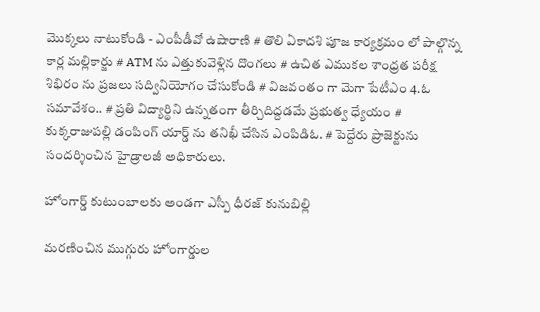మొక్కలు నాటుకోండి - ఎంపీడీవో ఉషారాణి # తొలి ఏకాదశి పూజ కార్యక్రమం లో పాల్గొన్న కార్ల మల్లికార్జు # ATM ను ఎత్తుకువెళ్లిన దొంగలు # ఉచిత ఎముకల శాంధ్రత పరీక్ష శిభిరం ను ప్రజలు సద్వినియోగం చేసుకోండి # విజవంతం గా మెగా పేటీఎం 4.ఓ సమావేశం.. # ప్రతి విద్యార్థిని ఉన్నతంగా తీర్చిదిద్దడమే ప్రభుత్వ ధ్యేయం # కుక్కరాజుపల్లి డంపింగ్ యార్డ్ ను తనిఖీ చేసిన ఎంపిడిఓ. # పెద్దేరు ప్రాజెక్టును సందర్శించిన హైడ్రాలజీ అధికారులు.

హోంగార్డ్ కుటుంబాలకు అండగా ఎస్పీ ధీరజ్ కునుబిల్లి

మరణించిన ముగ్గురు హోంగార్డుల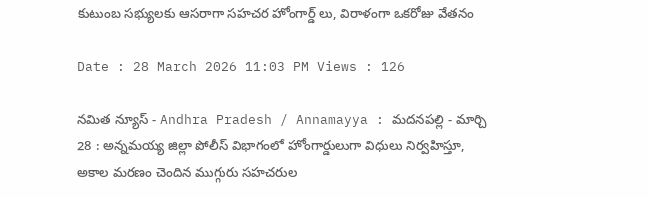కుటుంబ సభ్యులకు ఆసరాగా సహచర హోంగార్డ్ లు, విరాళంగా ఒకరోజు వేతనం

Date : 28 March 2026 11:03 PM Views : 126

నమిత న్యూస్ - Andhra Pradesh / Annamayya : మదనపల్లి - మార్చి 28 : అన్నమయ్య జిల్లా పోలీస్ విభాగంలో హోంగార్డులుగా విధులు నిర్వహిస్తూ, అకాల మరణం చెందిన ముగ్గురు సహచరుల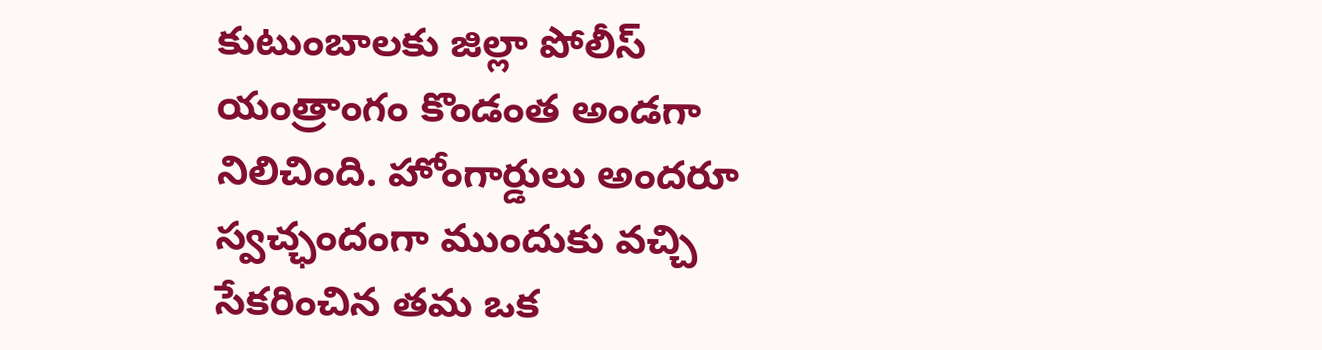కుటుంబాలకు జిల్లా పోలీస్ యంత్రాంగం కొండంత అండగా నిలిచింది. హోంగార్డులు అందరూ స్వచ్ఛందంగా ముందుకు వచ్చి సేకరించిన తమ ఒక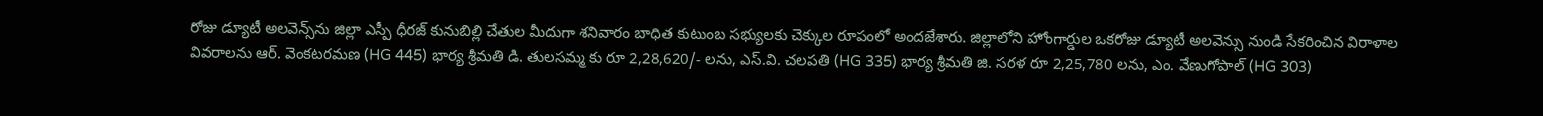రోజు డ్యూటీ అలవెన్స్‌ను జిల్లా ఎస్పీ ధీరజ్ కునుబిల్లి చేతుల మీదుగా శనివారం బాధిత కుటుంబ సభ్యులకు చెక్కుల రూపంలో అందజేశారు. జిల్లాలోని హోంగార్డుల ఒకరోజు డ్యూటీ అలవెన్సు నుండి సేకరించిన విరాళాల వివరాలను ఆర్. వెంకటరమణ (HG 445) భార్య శ్రీమతి డి. తులసమ్మ కు రూ 2,28,620/- లను, ఎస్.వి. చలపతి (HG 335) భార్య శ్రీమతి జి. సరళ రూ 2,25,780 లను, ఎం. వేణుగోపాల్ (HG 303)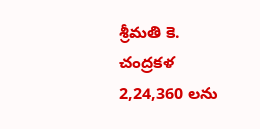శ్రీమతి కె. చంద్రకళ 2,24,360 లను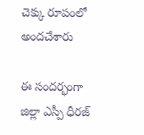చెక్కు రూపంలో అందచేశారు

ఈ సందర్భంగా జిల్లా ఎస్పీ ధీరజ్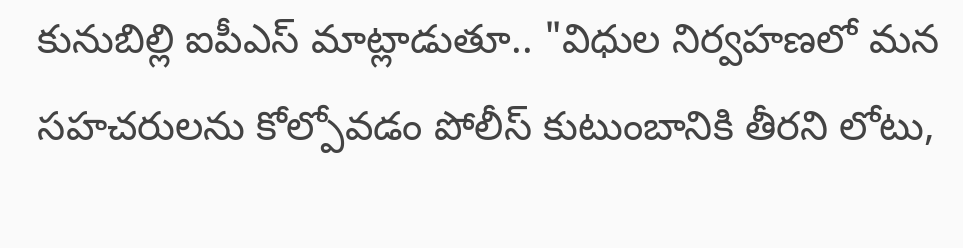కునుబిల్లి ఐపీఎస్ మాట్లాడుతూ.. "విధుల నిర్వహణలో మన సహచరులను కోల్పోవడం పోలీస్ కుటుంబానికి తీరని లోటు,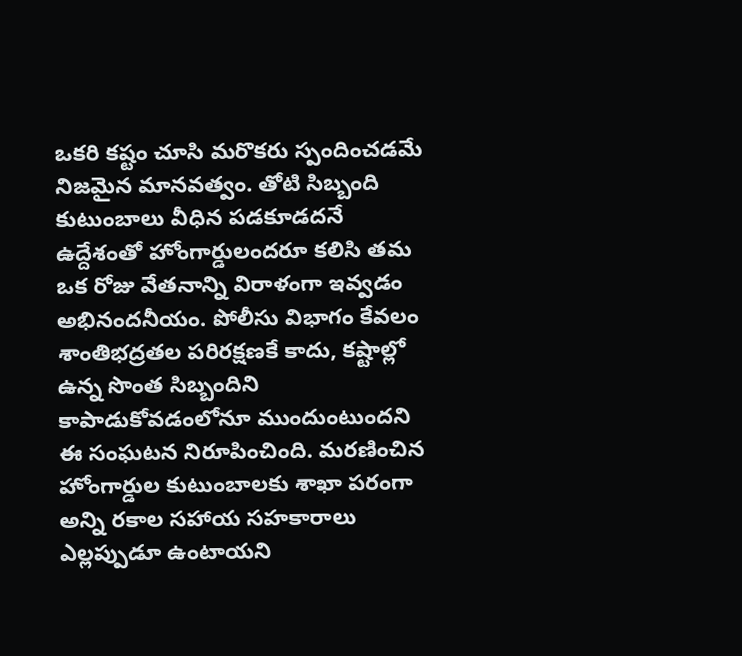ఒకరి కష్టం చూసి మరొకరు స్పందించడమే నిజమైన మానవత్వం. తోటి సిబ్బంది కుటుంబాలు వీధిన పడకూడదనే ఉద్దేశంతో హోంగార్డులందరూ కలిసి తమ ఒక రోజు వేతనాన్ని విరాళంగా ఇవ్వడం అభినందనీయం. పోలీసు విభాగం కేవలం శాంతిభద్రతల పరిరక్షణకే కాదు, కష్టాల్లో ఉన్న సొంత సిబ్బందిని కాపాడుకోవడంలోనూ ముందుంటుందని ఈ సంఘటన నిరూపించింది. మరణించిన హోంగార్డుల కుటుంబాలకు శాఖా పరంగా అన్ని రకాల సహాయ సహకారాలు ఎల్లప్పుడూ ఉంటాయని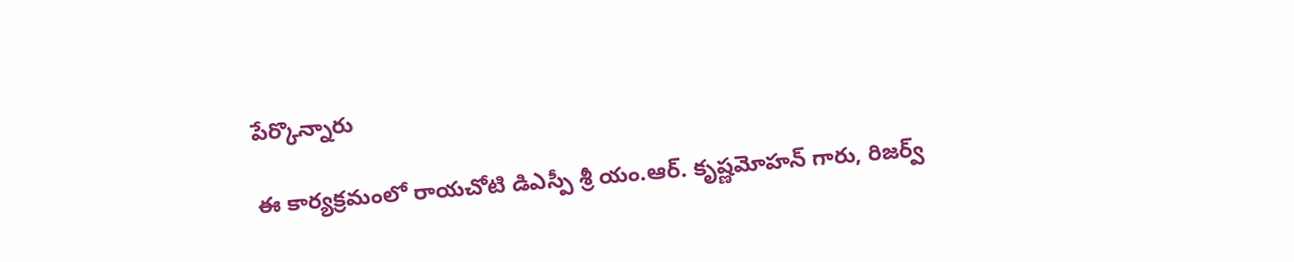పేర్కొన్నారు

ఈ కార్యక్రమంలో రాయచోటి డిఎస్పీ శ్రీ యం.ఆర్. కృష్ణమోహన్ గారు, రిజర్వ్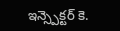ఇన్స్పెక్టర్ కె.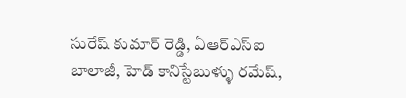సురేష్ కుమార్ రెడ్డి, ఏఆర్ఎస్ఐ బాలాజీ, హెడ్ కానిస్టేబుళ్ళు రమేష్,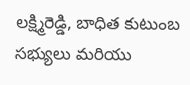లక్ష్మిరెడ్డి, బాధిత కుటుంబ సభ్యులు మరియు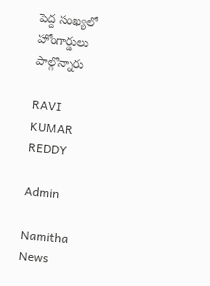పెద్ద సంఖ్యలో హోంగార్డులు పాల్గొన్నారు

RAVI KUMAR REDDY

Admin

Namitha News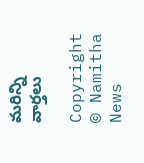మరిన్ని వార్తలు

Copyright © Namitha News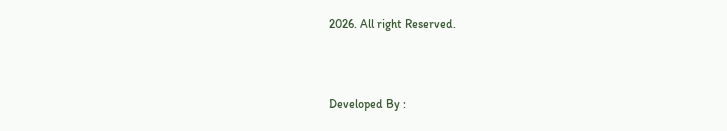2026. All right Reserved.



Developed By :